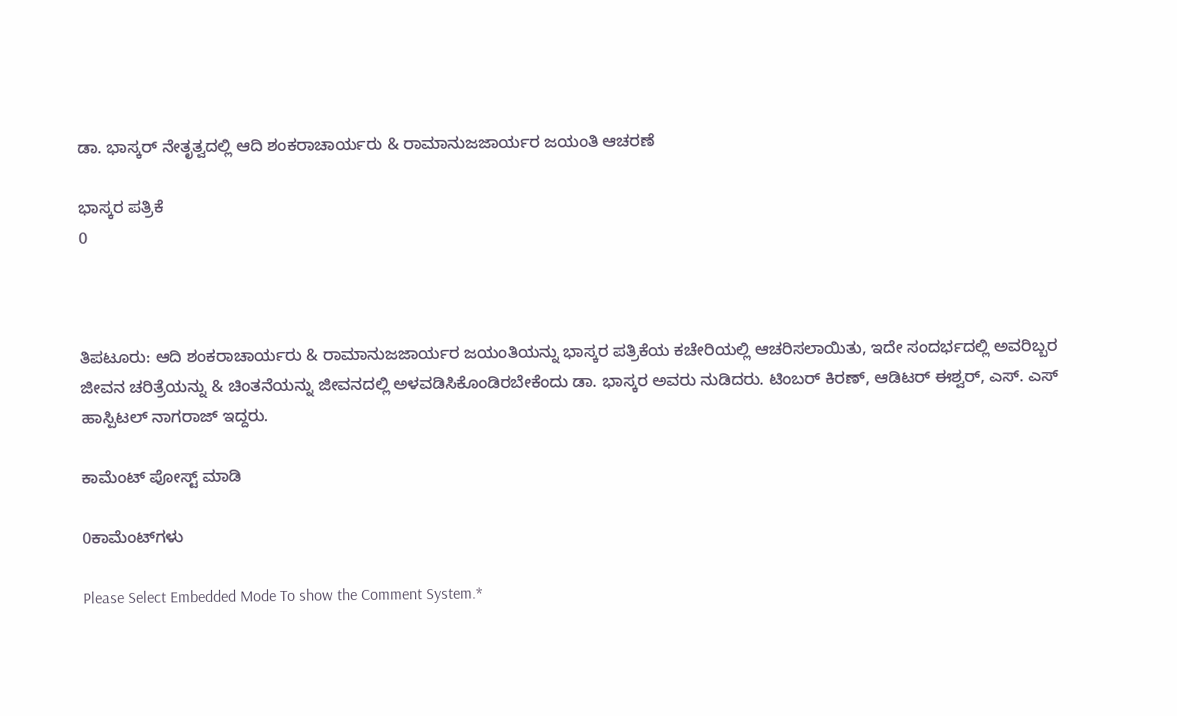ಡಾ. ಭಾಸ್ಕರ್‌ ನೇತೃತ್ವದಲ್ಲಿ ಆದಿ ಶಂಕರಾಚಾರ್ಯರು & ರಾಮಾನುಜಜಾರ್ಯರ ಜಯಂತಿ ಆಚರಣೆ

ಭಾಸ್ಕರ ಪತ್ರಿಕೆ
0



ತಿಪಟೂರು: ಆದಿ ಶಂಕರಾಚಾರ್ಯರು & ರಾಮಾನುಜಜಾರ್ಯರ ಜಯಂತಿಯನ್ನು ಭಾಸ್ಕರ ಪತ್ರಿಕೆಯ ಕಚೇರಿಯಲ್ಲಿ ಆಚರಿಸಲಾಯಿತು, ಇದೇ ಸಂದರ್ಭದಲ್ಲಿ ಅವರಿಬ್ಬರ ಜೀವನ ಚರಿತ್ರೆಯನ್ನು & ಚಿಂತನೆಯನ್ನು ಜೀವನದಲ್ಲಿ ಅಳವಡಿಸಿಕೊಂಡಿರಬೇಕೆಂದು ಡಾ. ಭಾಸ್ಕರ ಅವರು ನುಡಿದರು. ಟಿಂಬರ್‌ ಕಿರಣ್‌, ಆಡಿಟರ್‌ ಈಶ್ವರ್‌, ಎಸ್. ಎಸ್‌ ಹಾಸ್ಪಿಟಲ್‌ ನಾಗರಾಜ್ ಇದ್ದರು.

ಕಾಮೆಂಟ್‌‌ ಪೋಸ್ಟ್‌ ಮಾಡಿ

0ಕಾಮೆಂಟ್‌ಗಳು

Please Select Embedded Mode To show the Comment System.*